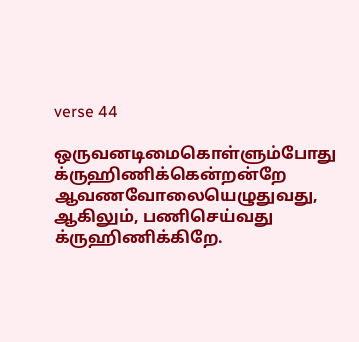verse 44

ஒருவனடிமைகொள்ளும்போது க்ருஹிணிக்கென்றன்றே ஆவணவோலையெழுதுவது, ஆகிலும், பணிசெய்வது க்ருஹிணிக்கிறே.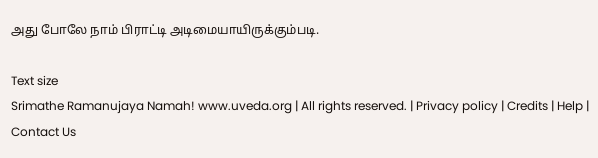அது போலே நாம் பிராட்டி அடிமையாயிருக்கும்படி.

Text size
Srimathe Ramanujaya Namah! www.uveda.org | All rights reserved. | Privacy policy | Credits | Help | Contact Us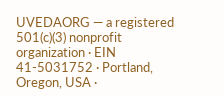UVEDAORG — a registered 501(c)(3) nonprofit organization · EIN 41-5031752 · Portland, Oregon, USA ·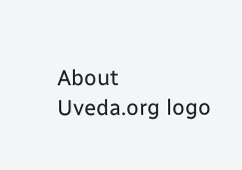About
Uveda.org logo